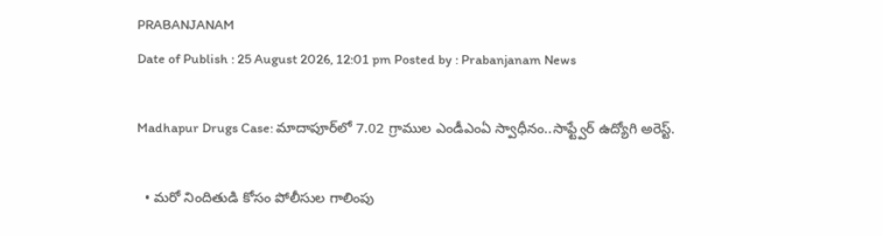PRABANJANAM
Date of Publish : 25 August 2026, 12:01 pm Posted by : Prabanjanam News

Madhapur Drugs Case: మాదాపూర్‌లో 7.02 గ్రాముల ఎండీఎంఏ స్వాధీనం..సాఫ్ట్వేర్ ఉద్యోగి అరెస్ట్‌.

  • మరో నిందితుడి కోసం పోలీసుల గాలింపు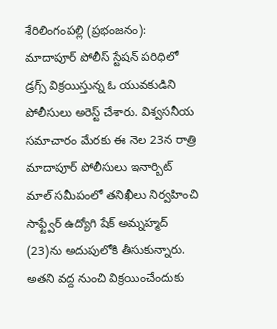శేరిలింగంపల్లి (ప్రభంజనం): మాదాపూర్‌ పోలీస్‌ స్టేషన్‌ పరిధిలో డ్రగ్స్‌ విక్రయిస్తున్న ఓ యువకుడిని పోలీసులు అరెస్ట్‌ చేశారు. విశ్వసనీయ సమాచారం మేరకు ఈ నెల 23న రాత్రి మాదాపూర్‌ పోలీసులు ఇనార్బిట్‌ మాల్‌ సమీపంలో తనిఖీలు నిర్వహించి సాఫ్ట్వేర్ ఉద్యోగి షేక్‌ అమ్నహ్మద్‌ (23)ను అదుపులోకి తీసుకున్నారు. అతని వద్ద నుంచి విక్రయించేందుకు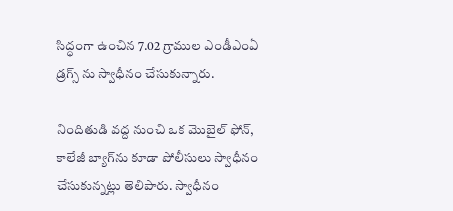సిద్ధంగా ఉంచిన 7.02 గ్రాముల ఎండీఎంఏ డ్రగ్స్ ను స్వాధీనం చేసుకున్నారు.

నిందితుడి వద్ద నుంచి ఒక మొబైల్‌ ఫోన్‌, కాలేజీ బ్యాగ్‌ను కూడా పోలీసులు స్వాధీనం చేసుకున్నట్లు తెలిపారు. స్వాధీనం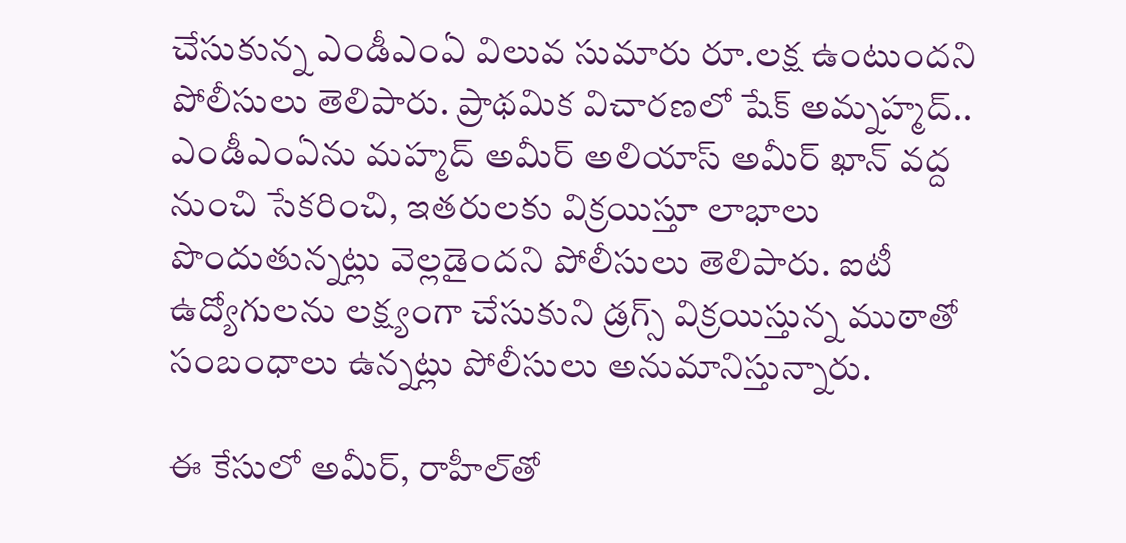చేసుకున్న ఎండీఎంఏ విలువ సుమారు రూ.లక్ష ఉంటుందని పోలీసులు తెలిపారు. ప్రాథమిక విచారణలో షేక్‌ అమ్నహ్మద్‌.. ఎండీఎంఏను మహ్మద్‌ అమీర్‌ అలియాస్ అమీర్‌ ఖాన్‌ వద్ద నుంచి సేకరించి, ఇతరులకు విక్రయిస్తూ లాభాలు పొందుతున్నట్లు వెల్లడైందని పోలీసులు తెలిపారు. ఐటీ ఉద్యోగులను లక్ష్యంగా చేసుకుని డ్రగ్స్‌ విక్రయిస్తున్న ముఠాతో సంబంధాలు ఉన్నట్లు పోలీసులు అనుమానిస్తున్నారు.

ఈ కేసులో అమీర్‌, రాహీల్‌తో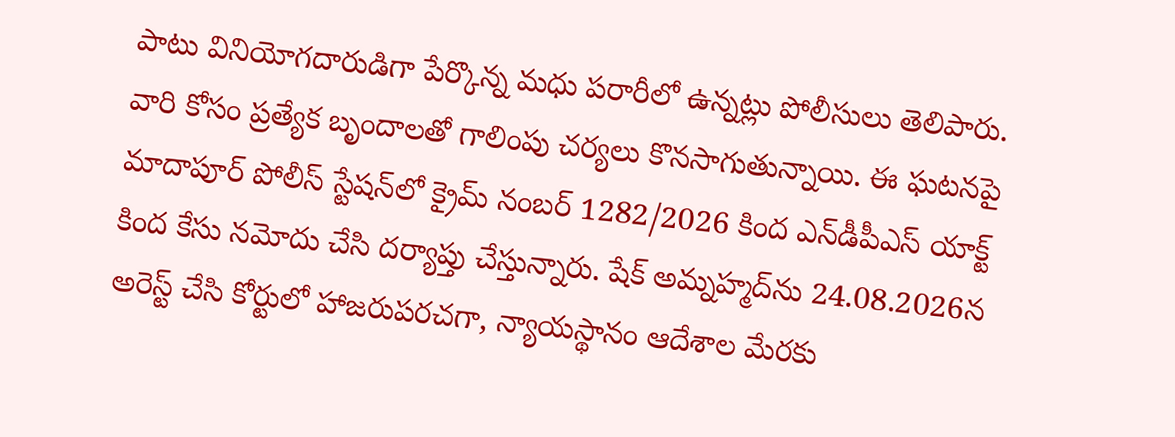పాటు వినియోగదారుడిగా పేర్కొన్న మధు పరారీలో ఉన్నట్లు పోలీసులు తెలిపారు. వారి కోసం ప్రత్యేక బృందాలతో గాలింపు చర్యలు కొనసాగుతున్నాయి. ఈ ఘటనపై మాదాపూర్‌ పోలీస్‌ స్టేషన్‌లో క్రైమ్‌ నంబర్‌ 1282/2026 కింద ఎన్‌డీపీఎస్‌ యాక్ట్‌ కింద కేసు నమోదు చేసి దర్యాప్తు చేస్తున్నారు. షేక్‌ అమ్నహ్మద్‌ను 24.08.2026న అరెస్ట్‌ చేసి కోర్టులో హాజరుపరచగా, న్యాయస్థానం ఆదేశాల మేరకు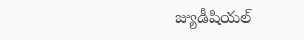జ్యుడీషియల్‌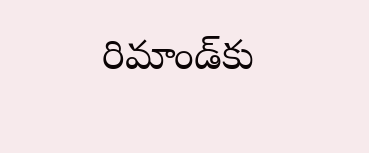రిమాండ్‌కు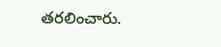తరలించారు.